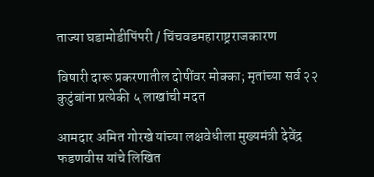ताज्या घडामोडीपिंपरी / चिंचवडमहाराष्ट्रराजकारण

विषारी दारू प्रकरणातील दोषींवर मोक्का; मृतांच्या सर्व २२ कुटुंबांना प्रत्येकी ५ लाखांची मदत

आमदार अमित गोरखे यांच्या लक्षवेधीला मुख्यमंत्री देवेंद्र फडणवीस यांचे लिखित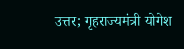उत्तर; गृहराज्यमंत्री योगेश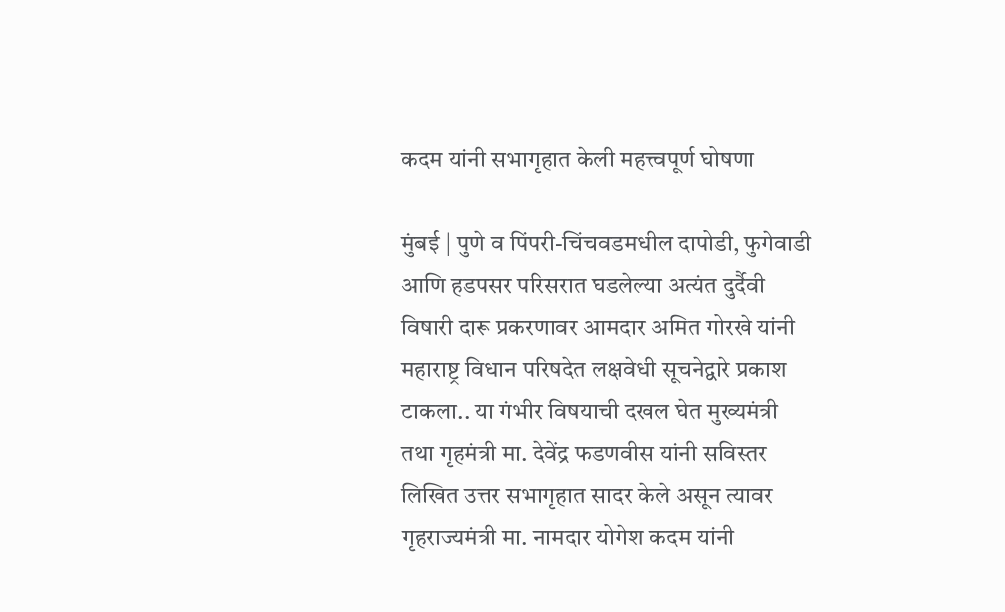कदम यांनी सभागृहात केली महत्त्वपूर्ण घोषणा

मुंबई | पुणे व पिंपरी-चिंचवडमधील दापोडी, फुगेवाडी आणि हडपसर परिसरात घडलेल्या अत्यंत दुर्दैवी विषारी दारू प्रकरणावर आमदार अमित गोरखे यांनी महाराष्ट्र विधान परिषदेत लक्षवेधी सूचनेद्वारे प्रकाश टाकला.. या गंभीर विषयाची दखल घेत मुख्यमंत्री तथा गृहमंत्री मा. देवेंद्र फडणवीस यांनी सविस्तर लिखित उत्तर सभागृहात सादर केले असून त्यावर गृहराज्यमंत्री मा. नामदार योगेश कदम यांनी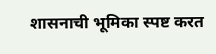शासनाची भूमिका स्पष्ट करत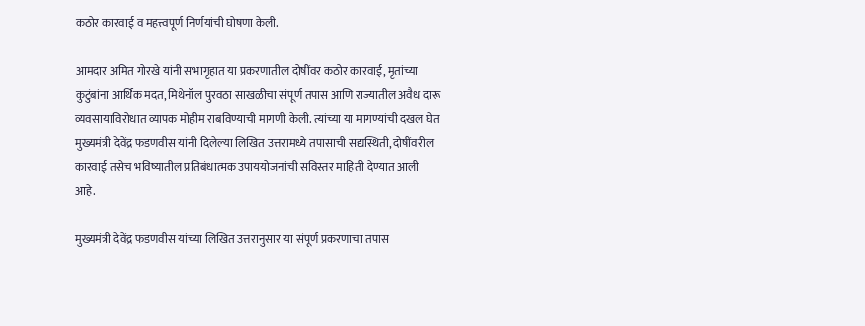कठोर कारवाई व महत्त्वपूर्ण निर्णयांची घोषणा केली.

आमदार अमित गोरखे यांनी सभागृहात या प्रकरणातील दोषींवर कठोर कारवाई, मृतांच्या कुटुंबांना आर्थिक मदत, मिथेनॉल पुरवठा साखळीचा संपूर्ण तपास आणि राज्यातील अवैध दारू व्यवसायाविरोधात व्यापक मोहीम राबविण्याची मागणी केली. त्यांच्या या मागण्यांची दखल घेत मुख्यमंत्री देवेंद्र फडणवीस यांनी दिलेल्या लिखित उत्तरामध्ये तपासाची सद्यस्थिती, दोषींवरील कारवाई तसेच भविष्यातील प्रतिबंधात्मक उपाययोजनांची सविस्तर माहिती देण्यात आली आहे.

मुख्यमंत्री देवेंद्र फडणवीस यांच्या लिखित उत्तरानुसार या संपूर्ण प्रकरणाचा तपास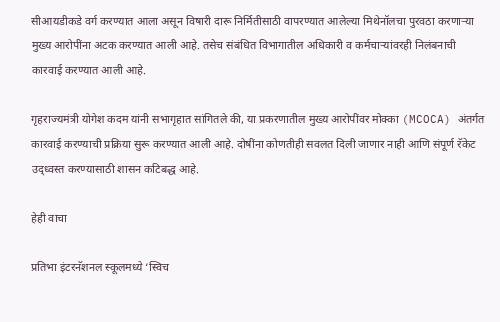सीआयडीकडे वर्ग करण्यात आला असून विषारी दारू निर्मितीसाठी वापरण्यात आलेल्या मिथेनॉलचा पुरवठा करणाऱ्या मुख्य आरोपींना अटक करण्यात आली आहे. तसेच संबंधित विभागातील अधिकारी व कर्मचाऱ्यांवरही निलंबनाची कारवाई करण्यात आली आहे.

गृहराज्यमंत्री योगेश कदम यांनी सभागृहात सांगितले की, या प्रकरणातील मुख्य आरोपींवर मोक्का (MCOCA) अंतर्गत कारवाई करण्याची प्रक्रिया सुरू करण्यात आली आहे. दोषींना कोणतीही सवलत दिली जाणार नाही आणि संपूर्ण रॅकेट उद्ध्वस्त करण्यासाठी शासन कटिबद्ध आहे.

हेही वाचा

प्रतिभा इंटरनॅशनल स्कूलमध्ये ‘स्विच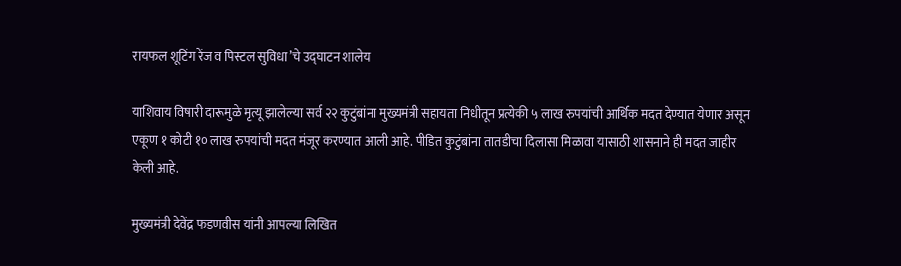रायफल शूटिंग रेंज व पिस्टल सुविधा’चे उद्घाटन शालेय

याशिवाय विषारी दारूमुळे मृत्यू झालेल्या सर्व २२ कुटुंबांना मुख्यमंत्री सहायता निधीतून प्रत्येकी ५ लाख रुपयांची आर्थिक मदत देण्यात येणार असून एकूण १ कोटी १० लाख रुपयांची मदत मंजूर करण्यात आली आहे. पीडित कुटुंबांना तातडीचा दिलासा मिळावा यासाठी शासनाने ही मदत जाहीर केली आहे.

मुख्यमंत्री देवेंद्र फडणवीस यांनी आपल्या लिखित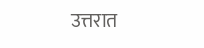उत्तरात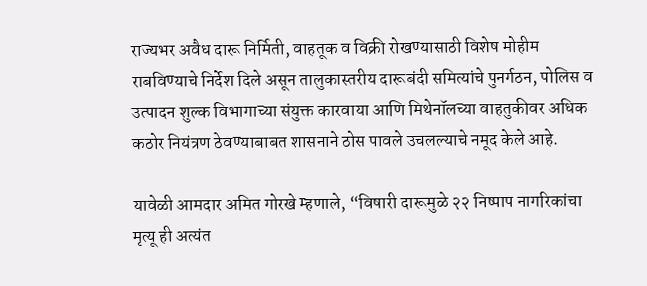राज्यभर अवैध दारू निर्मिती, वाहतूक व विक्री रोखण्यासाठी विशेष मोहीम राबविण्याचे निर्देश दिले असून तालुकास्तरीय दारूबंदी समित्यांचे पुनर्गठन, पोलिस व उत्पादन शुल्क विभागाच्या संयुक्त कारवाया आणि मिथेनॉलच्या वाहतुकीवर अधिक कठोर नियंत्रण ठेवण्याबाबत शासनाने ठोस पावले उचलल्याचे नमूद केले आहे.

यावेळी आमदार अमित गोरखे म्हणाले, “विषारी दारूमुळे २२ निष्पाप नागरिकांचा मृत्यू ही अत्यंत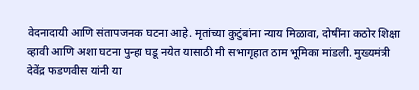वेदनादायी आणि संतापजनक घटना आहे. मृतांच्या कुटुंबांना न्याय मिळावा, दोषींना कठोर शिक्षा व्हावी आणि अशा घटना पुन्हा घडू नयेत यासाठी मी सभागृहात ठाम भूमिका मांडली. मुख्यमंत्री देवेंद्र फडणवीस यांनी या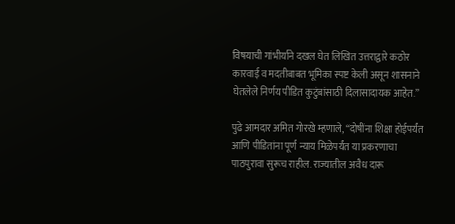विषयाची गांभीर्याने दखल घेत लिखित उत्तराद्वारे कठोर कारवाई व मदतीबाबत भूमिका स्पष्ट केली असून शासनाने घेतलेले निर्णय पीडित कुटुंबांसाठी दिलासादायक आहेत.”

पुढे आमदार अमित गोरखे म्हणाले, “दोषींना शिक्षा होईपर्यंत आणि पीडितांना पूर्ण न्याय मिळेपर्यंत या प्रकरणाचा पाठपुरावा सुरूच राहील. राज्यातील अवैध दारू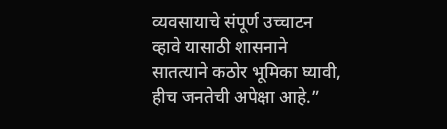व्यवसायाचे संपूर्ण उच्चाटन व्हावे यासाठी शासनाने सातत्याने कठोर भूमिका घ्यावी, हीच जनतेची अपेक्षा आहे.”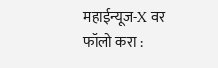महाईन्यूज-X वर फॉलो करा :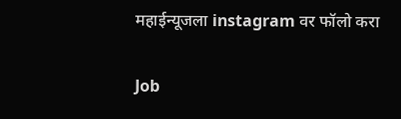महाईन्यूजला instagram वर फॉलो करा

Job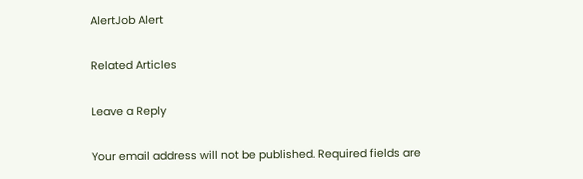AlertJob Alert

Related Articles

Leave a Reply

Your email address will not be published. Required fields are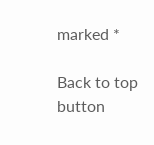marked *

Back to top button